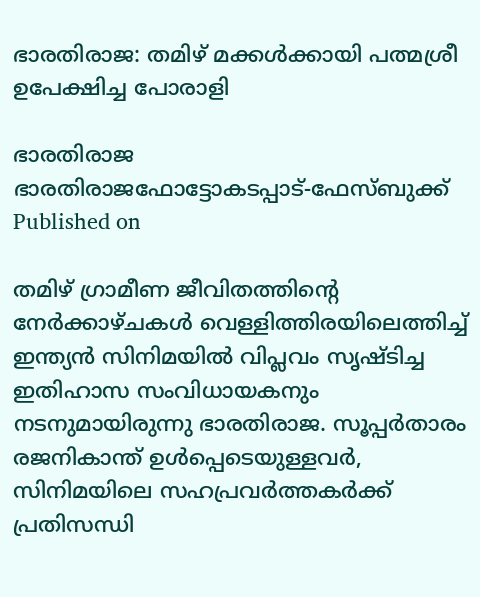ഭാരതിരാജ: തമിഴ് മക്കള്‍ക്കായി പത്മശ്രീ ഉപേക്ഷിച്ച പോരാളി

ഭാരതിരാജ
ഭാരതിരാജഫോട്ടോകടപ്പാട്-ഫേസ്ബുക്ക്
Published on

തമിഴ് ഗ്രാമീണ ജീവിതത്തിന്റെ നേര്‍ക്കാഴ്ചകള്‍ വെള്ളിത്തിരയിലെത്തിച്ച് ഇന്ത്യന്‍ സിനിമയില്‍ വിപ്ലവം സൃഷ്ടിച്ച ഇതിഹാസ സംവിധായകനും നടനുമായിരുന്നു ഭാരതിരാജ. സൂപ്പര്‍താരം രജനികാന്ത് ഉള്‍പ്പെടെയുള്ളവര്‍, സിനിമയിലെ സഹപ്രവര്‍ത്തകര്‍ക്ക് പ്രതിസന്ധി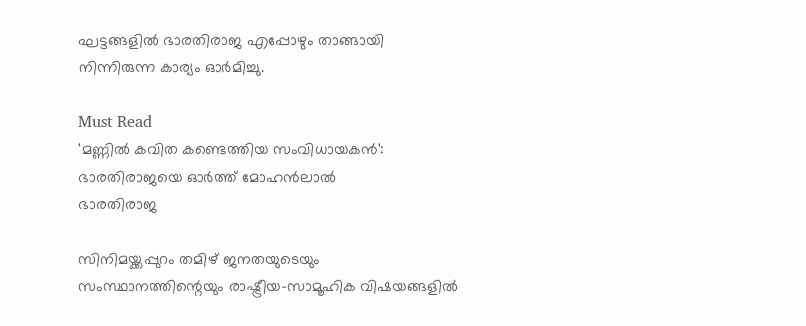ഘട്ടങ്ങളില്‍ ഭാരതിരാജ എപ്പോഴും താങ്ങായി നിന്നിരുന്ന കാര്യം ഓര്‍മിച്ചു.

Must Read
'മണ്ണിൽ കവിത കണ്ടെത്തിയ സംവിധായകൻ': ഭാരതിരാജയെ ഓർത്ത് മോഹൻലാൽ
ഭാരതിരാജ

സിനിമയ്ക്കപ്പുറം തമിഴ് ജനതയുടെയും സംസ്ഥാനത്തിന്റെയും രാഷ്ട്രീയ-സാമൂഹിക വിഷയങ്ങളില്‍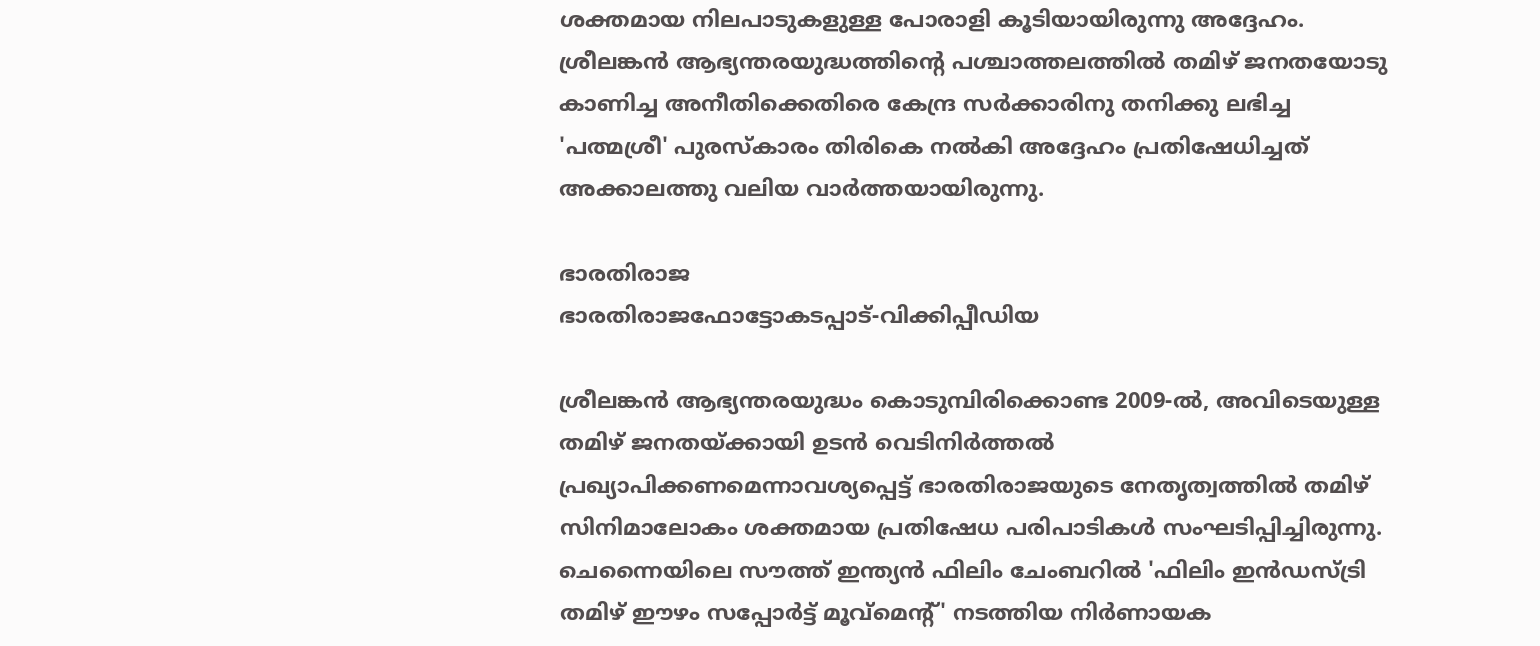ശക്തമായ നിലപാടുകളുള്ള പോരാളി കൂടിയായിരുന്നു അദ്ദേഹം. ശ്രീലങ്കന്‍ ആഭ്യന്തരയുദ്ധത്തിന്റെ പശ്ചാത്തലത്തില്‍ തമിഴ് ജനതയോടു കാണിച്ച അനീതിക്കെതിരെ കേന്ദ്ര സര്‍ക്കാരിനു തനിക്കു ലഭിച്ച 'പത്മശ്രീ' പുരസ്‌കാരം തിരികെ നല്‍കി അദ്ദേഹം പ്രതിഷേധിച്ചത് അക്കാലത്തു വലിയ വാര്‍ത്തയായിരുന്നു.

ഭാരതിരാജ
ഭാരതിരാജഫോട്ടോകടപ്പാട്-വിക്കിപ്പീഡിയ

ശ്രീലങ്കന്‍ ആഭ്യന്തരയുദ്ധം കൊടുമ്പിരിക്കൊണ്ട 2009-ല്‍, അവിടെയുള്ള തമിഴ് ജനതയ്ക്കായി ഉടന്‍ വെടിനിര്‍ത്തല്‍ പ്രഖ്യാപിക്കണമെന്നാവശ്യപ്പെട്ട് ഭാരതിരാജയുടെ നേതൃത്വത്തില്‍ തമിഴ് സിനിമാലോകം ശക്തമായ പ്രതിഷേധ പരിപാടികള്‍ സംഘടിപ്പിച്ചിരുന്നു. ചെന്നൈയിലെ സൗത്ത് ഇന്ത്യന്‍ ഫിലിം ചേംബറില്‍ 'ഫിലിം ഇന്‍ഡസ്ട്രി തമിഴ് ഈഴം സപ്പോര്‍ട്ട് മൂവ്മെന്റ്' നടത്തിയ നിര്‍ണായക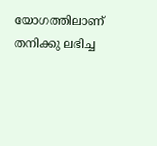യോഗത്തിലാണ് തനിക്കു ലഭിച്ച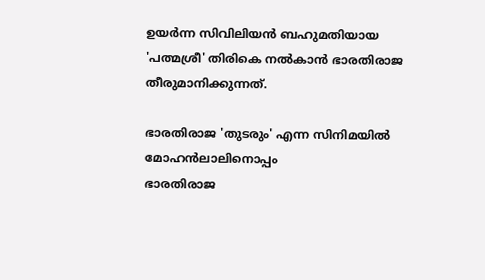ഉയര്‍ന്ന സിവിലിയന്‍ ബഹുമതിയായ 'പത്മശ്രീ' തിരികെ നല്‍കാന്‍ ഭാരതിരാജ തീരുമാനിക്കുന്നത്.

ഭാരതിരാജ 'തുടരും' എന്ന സിനിമയിൽ മോഹൻലാലിനൊപ്പം
ഭാരതിരാജ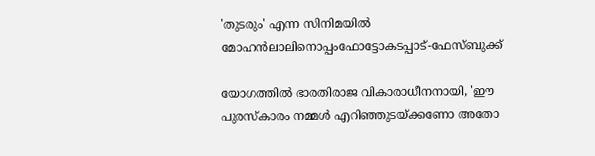'തുടരും' എന്ന സിനിമയിൽ മോഹൻലാലിനൊപ്പംഫോട്ടോകടപ്പാട്-ഫേസ്ബുക്ക്

യോഗത്തില്‍ ഭാരതിരാജ വികാരാധീനനായി, 'ഈ പുരസ്‌കാരം നമ്മള്‍ എറിഞ്ഞുടയ്ക്കണോ അതോ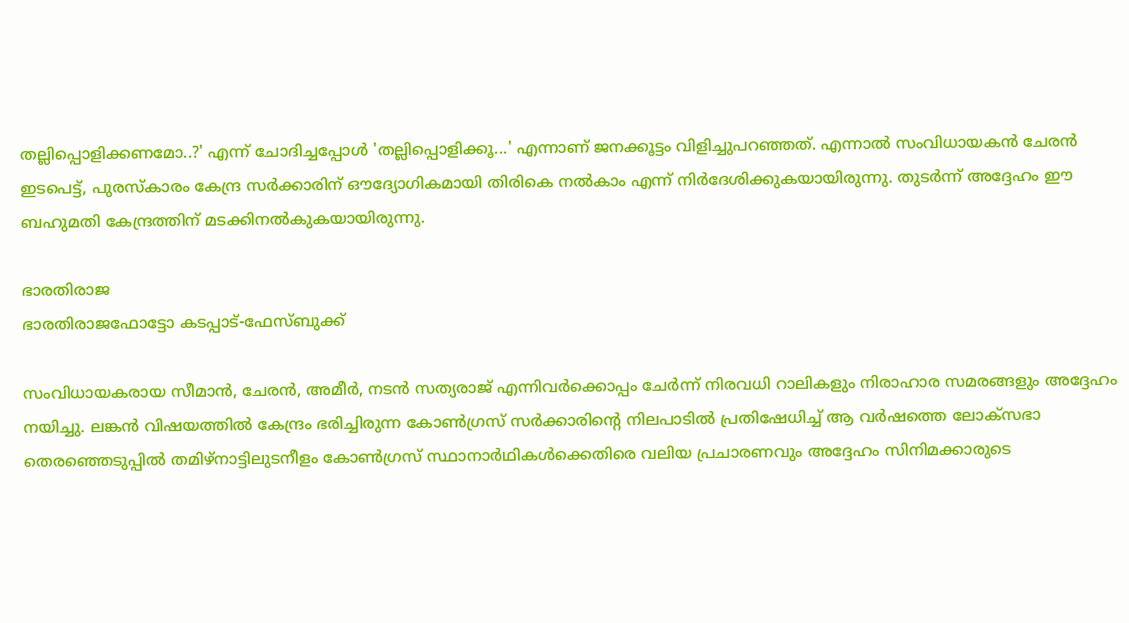തല്ലിപ്പൊളിക്കണമോ..?' എന്ന് ചോദിച്ചപ്പോള്‍ 'തല്ലിപ്പൊളിക്കൂ...' എന്നാണ് ജനക്കൂട്ടം വിളിച്ചുപറഞ്ഞത്. എന്നാല്‍ സംവിധായകന്‍ ചേരന്‍ ഇടപെട്ട്, പുരസ്‌കാരം കേന്ദ്ര സര്‍ക്കാരിന് ഔദ്യോഗികമായി തിരികെ നല്‍കാം എന്ന് നിര്‍ദേശിക്കുകയായിരുന്നു. തുടര്‍ന്ന് അദ്ദേഹം ഈ ബഹുമതി കേന്ദ്രത്തിന് മടക്കിനല്‍കുകയായിരുന്നു.

ഭാരതിരാജ
ഭാരതിരാജഫോട്ടോ കടപ്പാട്-ഫേസ്ബുക്ക്

സംവിധായകരായ സീമാന്‍, ചേരന്‍, അമീര്‍, നടന്‍ സത്യരാജ് എന്നിവര്‍ക്കൊപ്പം ചേര്‍ന്ന് നിരവധി റാലികളും നിരാഹാര സമരങ്ങളും അദ്ദേഹം നയിച്ചു. ലങ്കന്‍ വിഷയത്തില്‍ കേന്ദ്രം ഭരിച്ചിരുന്ന കോണ്‍ഗ്രസ് സര്‍ക്കാരിന്റെ നിലപാടില്‍ പ്രതിഷേധിച്ച് ആ വര്‍ഷത്തെ ലോക്സഭാ തെരഞ്ഞെടുപ്പില്‍ തമിഴ്നാട്ടിലുടനീളം കോണ്‍ഗ്രസ് സ്ഥാനാര്‍ഥികള്‍ക്കെതിരെ വലിയ പ്രചാരണവും അദ്ദേഹം സിനിമക്കാരുടെ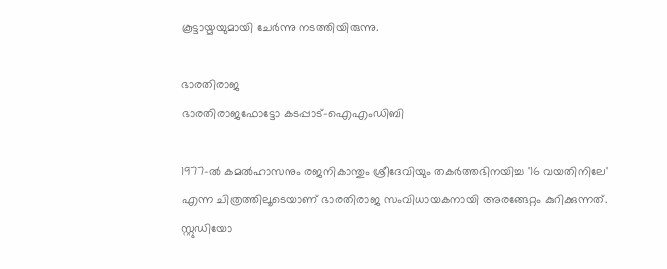കൂട്ടായ്മയുമായി ചേര്‍ന്നു നടത്തിയിരുന്നു.

ഭാരതിരാജ
ഭാരതിരാജഫോട്ടോ കടപ്പാട്-ഐഎംഡിബി

1977-ല്‍ കമല്‍ഹാസനും രജനികാന്തും ശ്രീദേവിയും തകര്‍ത്തഭിനയിച്ച '16 വയതിനിലേ' എന്ന ചിത്രത്തിലൂടെയാണ് ഭാരതിരാജ സംവിധായകനായി അരങ്ങേറ്റം കുറിക്കുന്നത്. സ്റ്റുഡിയോ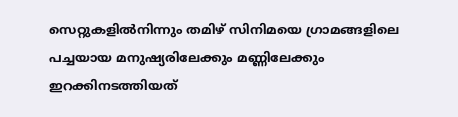സെറ്റുകളില്‍നിന്നും തമിഴ് സിനിമയെ ഗ്രാമങ്ങളിലെ പച്ചയായ മനുഷ്യരിലേക്കും മണ്ണിലേക്കും ഇറക്കിനടത്തിയത്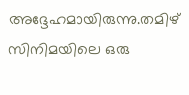അദ്ദേഹമായിരുന്നു.തമിഴ് സിനിമയിലെ ഒരു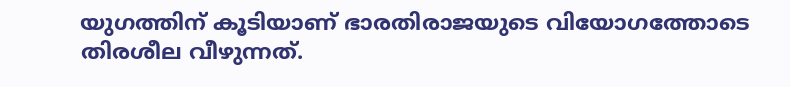യുഗത്തിന് കൂടിയാണ് ഭാരതിരാജയുടെ വിയോഗത്തോടെ തിരശീല വീഴുന്നത്.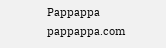Pappappa
pappappa.com